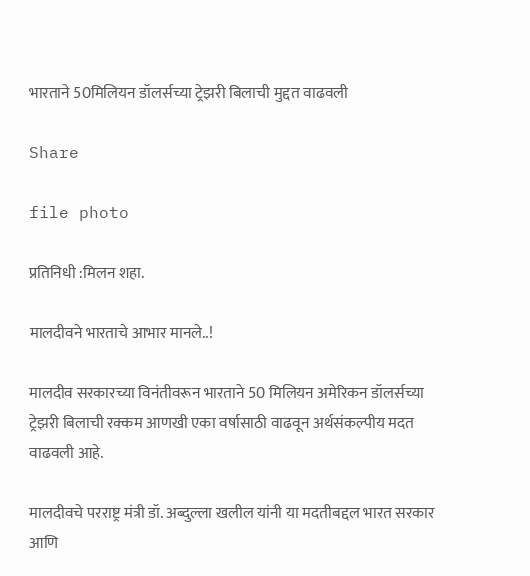भारताने 50मिलियन डॉलर्सच्या ट्रेझरी बिलाची मुद्दत वाढवली

Share

file photo

प्रतिनिधी :मिलन शहा.

मालदीवने भारताचे आभार मानले..!

मालदीव सरकारच्या विनंतीवरून भारताने 50 मिलियन अमेरिकन डॉलर्सच्या ट्रेझरी बिलाची रक्कम आणखी एका वर्षासाठी वाढवून अर्थसंकल्पीय मदत वाढवली आहे.

मालदीवचे परराष्ट्र मंत्री डॉ. अब्दुल्ला खलील यांनी या मदतीबद्दल भारत सरकार आणि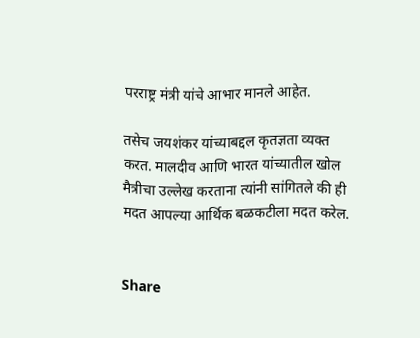परराष्ट्र मंत्री यांचे आभार मानले आहेत.

तसेच जयशंकर यांच्याबद्दल कृतज्ञता व्यक्त करत. मालदीव आणि भारत यांच्यातील खोल मैत्रीचा उल्लेख करताना त्यांनी सांगितले की ही मदत आपल्या आर्थिक बळकटीला मदत करेल.


Share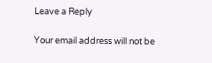Leave a Reply

Your email address will not be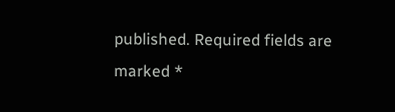published. Required fields are marked *